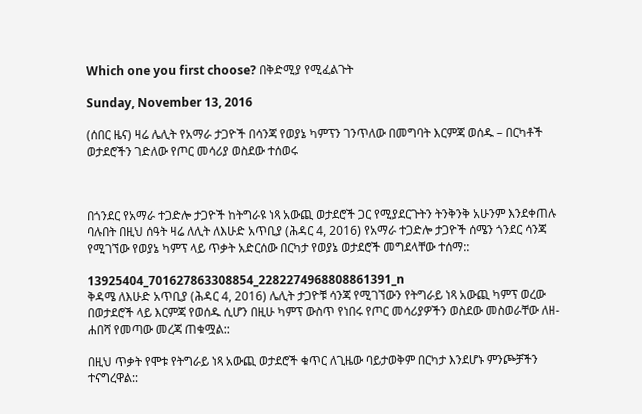Which one you first choose? በቅድሚያ የሚፈልጉት

Sunday, November 13, 2016

(ሰበር ዜና) ዛሬ ሌሊት የአማራ ታጋዮች በሳንጃ የወያኔ ካምፕን ገንጥለው በመግባት እርምጃ ወሰዱ – በርካቶች ወታደሮችን ገድለው የጦር መሳሪያ ወስደው ተሰወሩ



በጎንደር የአማራ ተጋድሎ ታጋዮች ከትግራዩ ነጻ አውጪ ወታደሮች ጋር የሚያደርጉትን ትንቅንቅ አሁንም እንደቀጠሉ ባሉበት በዚህ ሰዓት ዛሬ ለሊት ለእሁድ አጥቢያ (ሕዳር 4, 2016) የአማራ ተጋድሎ ታጋዮች ሰሜን ጎንደር ሳንጃ የሚገኘው የወያኔ ካምፕ ላይ ጥቃት አድርሰው በርካታ የወያኔ ወታደሮች መግደላቸው ተሰማ::

13925404_701627863308854_2282274968808861391_n
ቅዳሜ ለእሁድ አጥቢያ (ሕዳር 4, 2016) ሌሊት ታጋዮቹ ሳንጃ የሚገኘውን የትግራይ ነጻ አውጪ ካምፕ ወረው በወታደሮች ላይ እርምጃ የወሰዱ ሲሆን በዚሁ ካምፕ ውስጥ የነበሩ የጦር መሳሪያዎችን ወስደው መስወራቸው ለዘ-ሐበሻ የመጣው መረጃ ጠቁሟል::

በዚህ ጥቃት የሞቱ የትግራይ ነጻ አውጪ ወታደሮች ቁጥር ለጊዜው ባይታወቅም በርካታ እንደሆኑ ምንጮቻችን ተናግረዋል::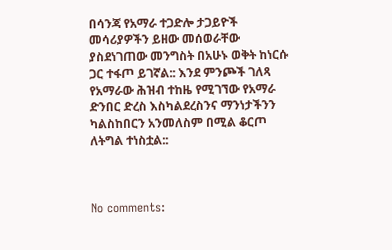በሳንጃ የአማራ ተጋድሎ ታጋይዮች መሳሪያዎችን ይዘው መሰወራቸው ያስደነገጠው መንግስት በአሁኑ ወቅት ከነርሱ ጋር ተፋጦ ይገኛል:: እንደ ምንጮች ገለጻ የአማራው ሕዝብ ተከዜ የሚገኘው የአማራ ድንበር ድረስ እስካልደረስንና ማንነታችንን ካልስከበርን አንመለስም በሚል ቆርጦ ለትግል ተነስቷል::



No comments: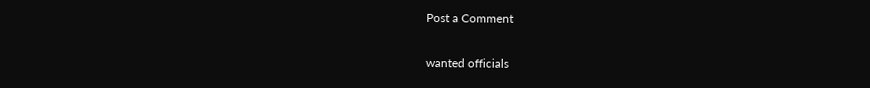Post a Comment

wanted officials